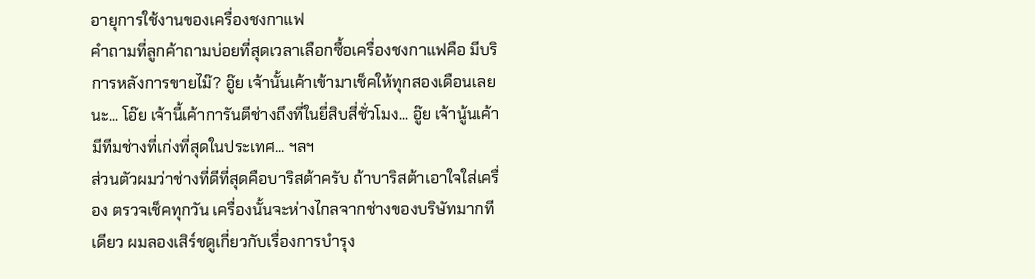อายุการใช้งานของเครื่องชงกาแฟ
คำถามที่ลูกค้าถามบ่อยที่สุดเวลาเลือกซื้อเครื่องชงกาแฟคือ มีบริการหลังการขายไม๊? อู๊ย เจ้านั้นเค้าเข้ามาเช็คให้ทุกสองเดือนเลยนะ... โอ๊ย เจ้านี้เค้าการันตีช่างถึงที่ในยี่สิบสี่ชั่วโมง... อู๊ย เจ้านู้นเค้ามีทีมช่างที่เก่งที่สุดในประเทศ... ฯลฯ
ส่วนตัวผมว่าช่างที่ดีที่สุดคือบาริสต้าครับ ถ้าบาริสต้าเอาใจใส่เครื่อง ตรวจเช็คทุกวัน เครื่องนั้นจะห่างไกลจากช่างของบริษัทมากทีเดียว ผมลองเสิร์ชดูเกี่ยวกับเรื่องการบำรุง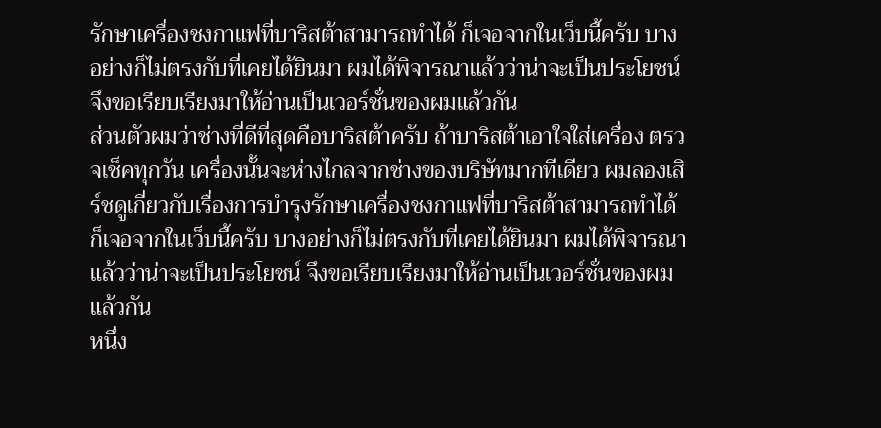รักษาเครื่องชงกาแฟที่บาริสต้าสามารถทำได้ ก็เจอจากในเว็บนี้ครับ บางอย่างก็ไม่ตรงกับที่เคยได้ยินมา ผมได้พิจารณาแล้วว่าน่าจะเป็นประโยชน์ จึงขอเรียบเรียงมาให้อ่านเป็นเวอร์ชั่นของผมแล้วกัน
ส่วนตัวผมว่าช่างที่ดีที่สุดคือบาริสต้าครับ ถ้าบาริสต้าเอาใจใส่เครื่อง ตรวจเช็คทุกวัน เครื่องนั้นจะห่างไกลจากช่างของบริษัทมากทีเดียว ผมลองเสิร์ชดูเกี่ยวกับเรื่องการบำรุงรักษาเครื่องชงกาแฟที่บาริสต้าสามารถทำได้ ก็เจอจากในเว็บนี้ครับ บางอย่างก็ไม่ตรงกับที่เคยได้ยินมา ผมได้พิจารณาแล้วว่าน่าจะเป็นประโยชน์ จึงขอเรียบเรียงมาให้อ่านเป็นเวอร์ชั่นของผมแล้วกัน
หนึ่ง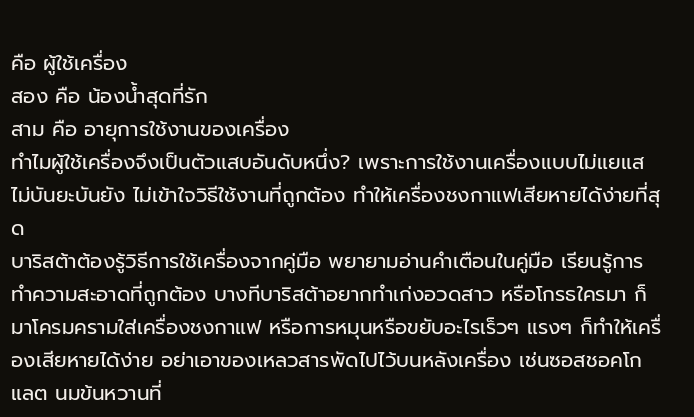คือ ผู้ใช้เครื่อง
สอง คือ น้องน้ำสุดที่รัก
สาม คือ อายุการใช้งานของเครื่อง
ทำไมผู้ใช้เครื่องจึงเป็นตัวแสบอันดับหนึ่ง? เพราะการใช้งานเครื่องแบบไม่แยแส ไม่บันยะบันยัง ไม่เข้าใจวิธีใช้งานที่ถูกต้อง ทำให้เครื่องชงกาแฟเสียหายได้ง่ายที่สุด
บาริสต้าต้องรู้วิธีการใช้เครื่องจากคู่มือ พยายามอ่านคำเตือนในคู่มือ เรียนรู้การทำความสะอาดที่ถูกต้อง บางทีบาริสต้าอยากทำเก่งอวดสาว หรือโกรธใครมา ก็มาโครมครามใส่เครื่องชงกาแฟ หรือการหมุนหรือขยับอะไรเร็วๆ แรงๆ ก็ทำให้เครื่องเสียหายได้ง่าย อย่าเอาของเหลวสารพัดไปไว้บนหลังเครื่อง เช่นซอสชอคโกแลต นมข้นหวานที่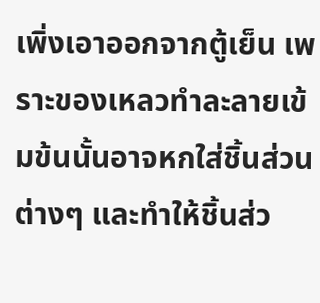เพิ่งเอาออกจากตู้เย็น เพราะของเหลวทำละลายเข้มข้นนั้นอาจหกใส่ชิ้นส่วนต่างๆ และทำให้ชิ้นส่ว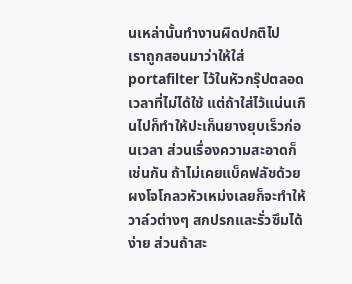นเหล่านั้นทำงานผิดปกติไป
เราถูกสอนมาว่าให้ใส่ portafilter ไว้ในหัวกรุ๊ปตลอดเวลาที่ไม่ได้ใช้ แต่ถ้าใส่ไว้แน่นเกินไปก็ทำให้ปะเก็นยางยุบเร็วก่อนเวลา ส่วนเรื่องความสะอาดก็เช่นกัน ถ้าไม่เคยแบ็คฟลัชด้วยผงโจโกลวหัวเหม่งเลยก็จะทำให้วาล์วต่างๆ สกปรกและรั่วซึมได้ง่าย ส่วนถ้าสะ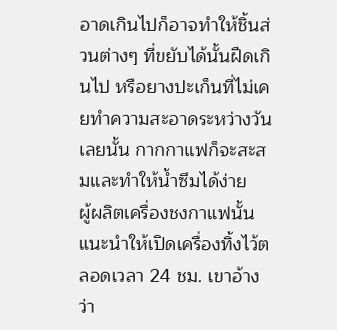อาดเกินไปก็อาจทำให้ชิ้นส่วนต่างๆ ที่ขยับได้นั้นฝืดเกินไป หรือยางปะเก็นที่ไม่เคยทำความสะอาดระหว่างวันเลยนั้น กากกาแฟก็จะสะสมและทำให้น้ำซึมได้ง่าย
ผู้ผลิตเครื่องชงกาแฟนั้นแนะนำให้เปิดเครื่องทิ้งไว้ตลอดเวลา 24 ชม. เขาอ้างว่า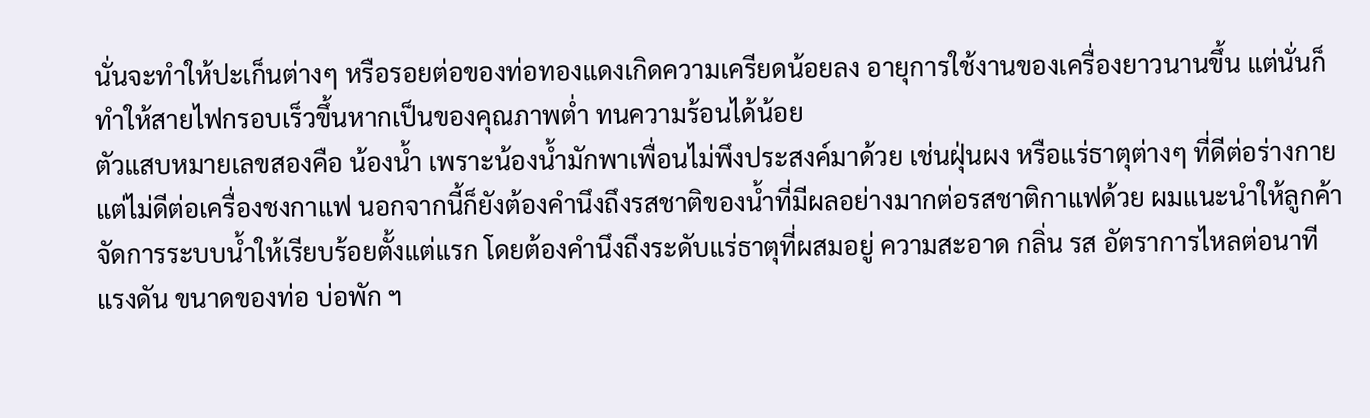นั่นจะทำให้ปะเก็นต่างๆ หรือรอยต่อของท่อทองแดงเกิดความเครียดน้อยลง อายุการใช้งานของเครื่องยาวนานขึ้น แต่นั่นก็ทำให้สายไฟกรอบเร็วขึ้นหากเป็นของคุณภาพต่ำ ทนความร้อนได้น้อย
ตัวแสบหมายเลขสองคือ น้องน้ำ เพราะน้องน้ำมักพาเพื่อนไม่พึงประสงค์มาด้วย เช่นฝุ่นผง หรือแร่ธาตุต่างๆ ที่ดีต่อร่างกายแต่ไม่ดีต่อเครื่องชงกาแฟ นอกจากนี้ก็ยังต้องคำนึงถึงรสชาติของน้ำที่มีผลอย่างมากต่อรสชาติกาแฟด้วย ผมแนะนำให้ลูกค้าจัดการระบบน้ำให้เรียบร้อยตั้งแต่แรก โดยต้องคำนึงถึงระดับแร่ธาตุที่ผสมอยู่ ความสะอาด กลิ่น รส อัตราการไหลต่อนาที แรงดัน ขนาดของท่อ บ่อพัก ฯ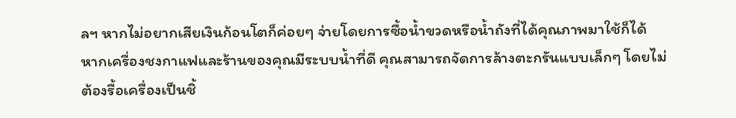ลฯ หากไม่อยากเสียเงินก้อนโตก็ค่อยๆ จ่ายโดยการซื้อน้ำขวดหรือน้ำถังที่ได้คุณภาพมาใช้ก็ได้
หากเครื่องชงกาแฟและร้านของคุณมีระบบน้ำที่ดี คุณสามารถจัดการล้างตะกรันแบบเล็กๆ โดยไม่ต้องรื้อเครื่องเป็นชิ้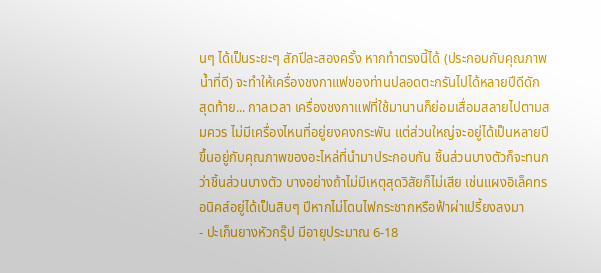นๆ ได้เป็นระยะๆ สักปีละสองครั้ง หากทำตรงนี้ได้ (ประกอบกับคุณภาพน้ำที่ดี) จะทำให้เครื่องชงกาแฟของท่านปลอดตะกรันไปได้หลายปีดีดัก
สุดท้าย... กาลเวลา เครื่องชงกาแฟที่ใช้มานานก็ย่อมเสื่อมสลายไปตามสมควร ไม่มีเครื่องไหนที่อยู่ยงคงกระพัน แต่ส่วนใหญ่จะอยู่ได้เป็นหลายปี ขึ้นอยู่กับคุณภาพของอะไหล่ที่นำมาประกอบกัน ชิ้นส่วนบางตัวก็จะทนกว่าชิ้นส่วนบางตัว บางอย่างถ้าไม่มีเหตุสุดวิสัยก็ไม่เสีย เช่นแผงอิเล็คทรอนิคส์อยู่ได้เป็นสิบๆ ปีหากไม่โดนไฟกระชากหรือฟ้าผ่าเปรี้ยงลงมา
- ปะเก็นยางหัวกรุ๊ป มีอายุประมาณ 6-18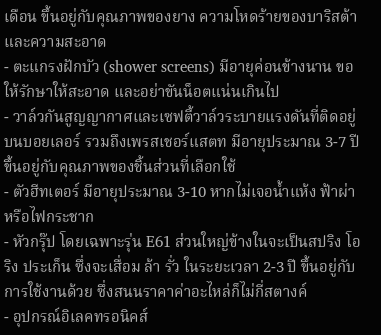เดือน ขึ้นอยู่กับคุณภาพของยาง ความโหดร้ายของบาริสต้า และความสะอาด
- ตะแกรงฝักบัว (shower screens) มีอายุค่อนข้างนาน ขอให้รักษาให้สะอาด และอย่าขันน็อตแน่นเกินไป
- วาล์วกันสูญญากาศและเซฟตี้วาล์วระบายแรงดันที่ติดอยู่บนบอยเลอร์ รวมถึงเพรสเชอร์แสตท มีอายุประมาณ 3-7 ปี ขึ้นอยู่กับคุณภาพของชิ้นส่วนที่เลือกใช้
- ตัวฮีทเตอร์ มีอายุประมาณ 3-10 หากไม่เจอน้ำแห้ง ฟ้าผ่า หรือไฟกระชาก
- หัวกรุ๊ป โดยเฉพาะรุ่น E61 ส่วนใหญ่ข้างในจะเป็นสปริง โอริง ประเก็น ซึ่งจะเสื่อม ล้า รั่ว ในระยะเวลา 2-3 ปี ขึ้นอยู่กับการใช้งานด้วย ซึ่งสนนราคาค่าอะไหล่ก็ไม่กี่สตางค์
- อุปกรณ์อิเลคทรอนิคส์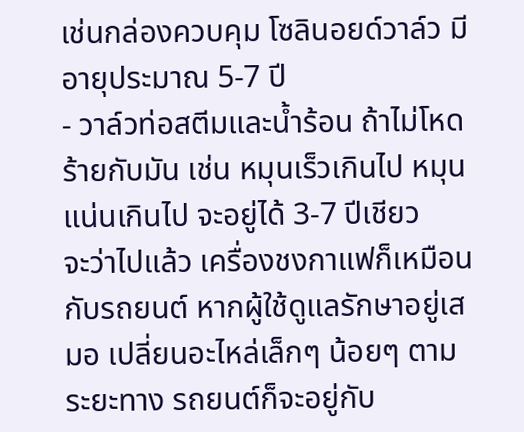เช่นกล่องควบคุม โซลินอยด์วาล์ว มีอายุประมาณ 5-7 ปี
- วาล์วท่อสตีมและน้ำร้อน ถ้าไม่โหดร้ายกับมัน เช่น หมุนเร็วเกินไป หมุนแน่นเกินไป จะอยู่ได้ 3-7 ปีเชียว
จะว่าไปแล้ว เครื่องชงกาแฟก็เหมือนกับรถยนต์ หากผู้ใช้ดูแลรักษาอยู่เสมอ เปลี่ยนอะไหล่เล็กๆ น้อยๆ ตามระยะทาง รถยนต์ก็จะอยู่กับ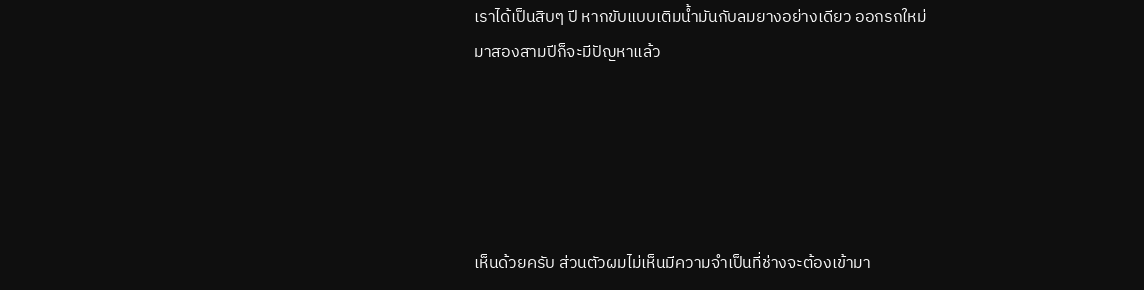เราได้เป็นสิบๆ ปี หากขับแบบเติมน้ำมันกับลมยางอย่างเดียว ออกรถใหม่มาสองสามปีก็จะมีปัญหาแล้ว





เห็นด้วยครับ ส่วนตัวผมไม่เห็นมีความจำเป็นที่ช่างจะต้องเข้ามา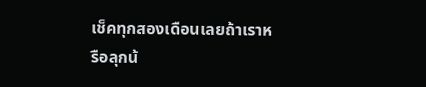เช็คทุกสองเดือนเลยถ้าเราหรือลุกน้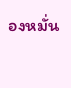องหมั่น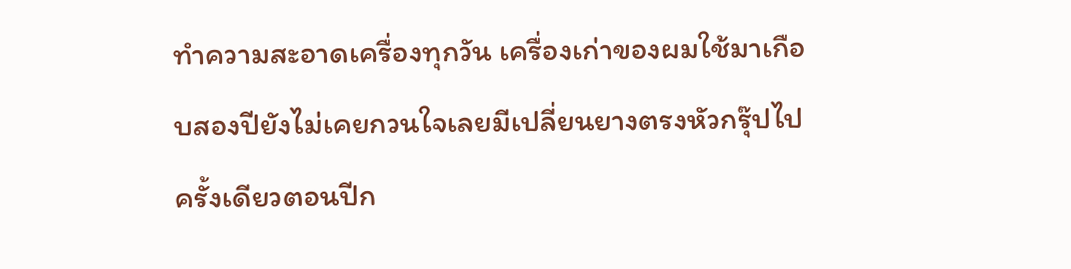ทำความสะอาดเครื่องทุกวัน เครื่องเก่าของผมใช้มาเกือบสองปียังไม่เคยกวนใจเลยมีเปลี่ยนยางตรงหัวกรุ๊ปไปครั้งเดียวตอนปีก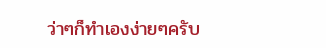ว่าๆก็ทำเองง่ายๆครับ